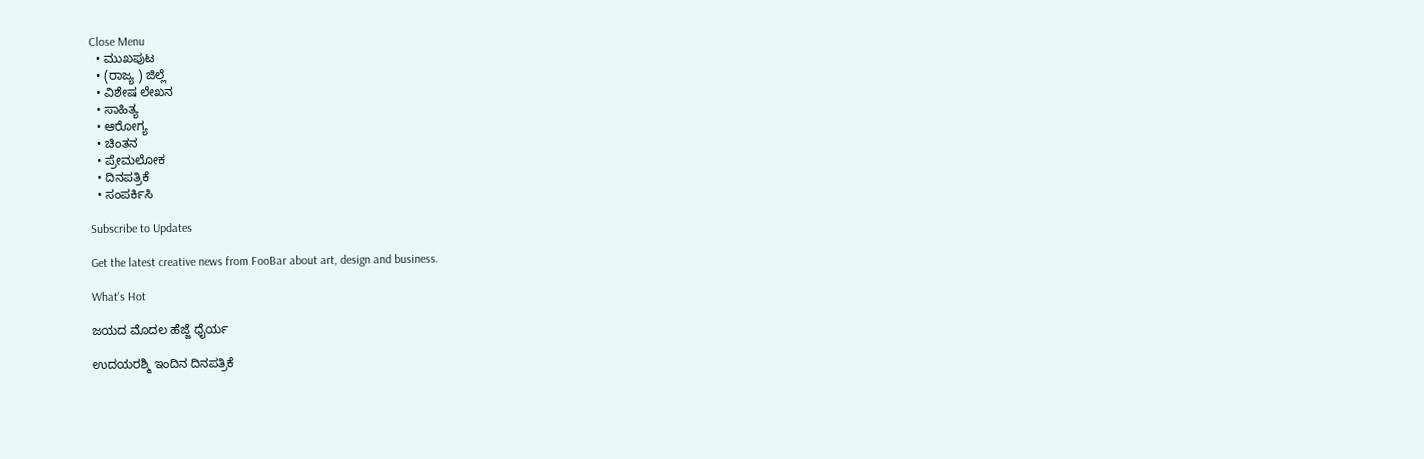Close Menu
  • ಮುಖಪುಟ
  • (ರಾಜ್ಯ ) ಜಿಲ್ಲೆ
  • ವಿಶೇಷ ಲೇಖನ
  • ಸಾಹಿತ್ಯ
  • ಆರೋಗ್ಯ
  • ಚಿಂತನ
  • ಪ್ರೇಮಲೋಕ
  • ದಿನಪತ್ರಿಕೆ
  • ಸಂಪರ್ಕಿಸಿ

Subscribe to Updates

Get the latest creative news from FooBar about art, design and business.

What's Hot

ಜಯದ ಮೊದಲ ಹೆಜ್ಜೆ ಧೈರ್ಯ

ಉದಯರಶ್ಮಿ ಇಂದಿನ ದಿನಪತ್ರಿಕೆ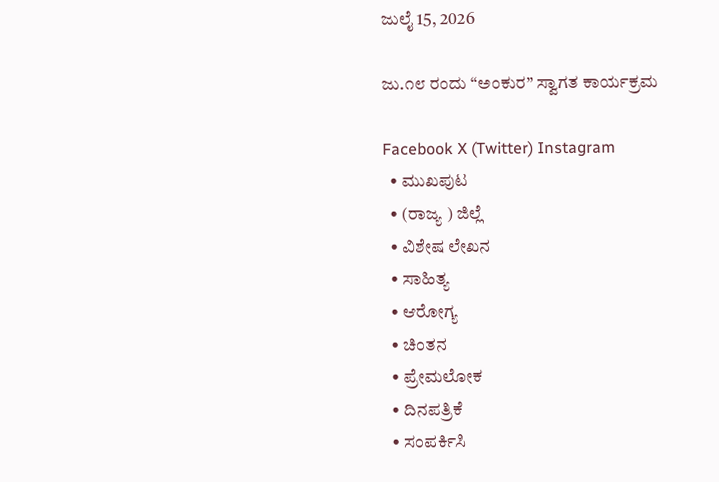ಜುಲೈ 15, 2026

ಜು.೧೮ ರಂದು “ಅಂಕುರ” ಸ್ವಾಗತ ಕಾರ್ಯಕ್ರಮ

Facebook X (Twitter) Instagram
  • ಮುಖಪುಟ
  • (ರಾಜ್ಯ ) ಜಿಲ್ಲೆ
  • ವಿಶೇಷ ಲೇಖನ
  • ಸಾಹಿತ್ಯ
  • ಆರೋಗ್ಯ
  • ಚಿಂತನ
  • ಪ್ರೇಮಲೋಕ
  • ದಿನಪತ್ರಿಕೆ
  • ಸಂಪರ್ಕಿಸಿ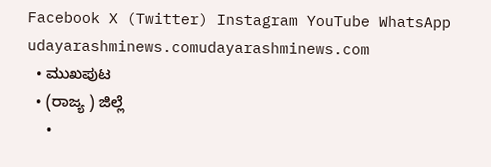Facebook X (Twitter) Instagram YouTube WhatsApp
udayarashminews.comudayarashminews.com
  • ಮುಖಪುಟ
  • (ರಾಜ್ಯ ) ಜಿಲ್ಲೆ
  •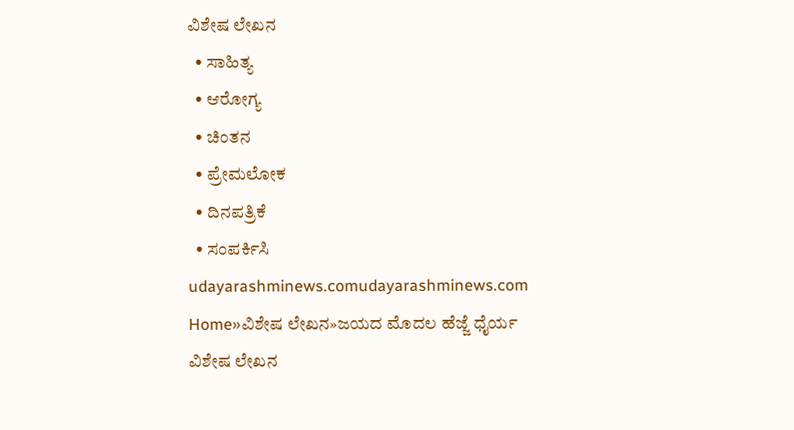ವಿಶೇಷ ಲೇಖನ
  • ಸಾಹಿತ್ಯ
  • ಆರೋಗ್ಯ
  • ಚಿಂತನ
  • ಪ್ರೇಮಲೋಕ
  • ದಿನಪತ್ರಿಕೆ
  • ಸಂಪರ್ಕಿಸಿ
udayarashminews.comudayarashminews.com
Home»ವಿಶೇಷ ಲೇಖನ»ಜಯದ ಮೊದಲ ಹೆಜ್ಜೆ ಧೈರ್ಯ
ವಿಶೇಷ ಲೇಖನ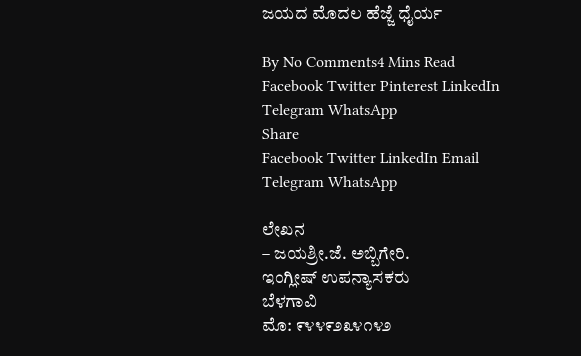ಜಯದ ಮೊದಲ ಹೆಜ್ಜೆ ಧೈರ್ಯ

By No Comments4 Mins Read
Facebook Twitter Pinterest LinkedIn Telegram WhatsApp
Share
Facebook Twitter LinkedIn Email Telegram WhatsApp

ಲೇಖನ
– ಜಯಶ್ರೀ.ಜೆ. ಅಬ್ಬಿಗೇರಿ.
ಇಂಗ್ಲೀಷ್ ಉಪನ್ಯಾಸಕರು
ಬೆಳಗಾವಿ
ಮೊ: ೯೪೪೯೨೩೪೧೪೨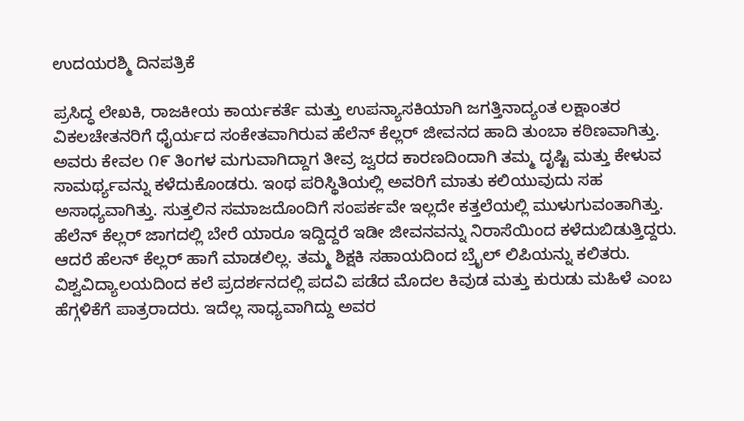ಉದಯರಶ್ಮಿ ದಿನಪತ್ರಿಕೆ

ಪ್ರಸಿದ್ಧ ಲೇಖಕಿ, ರಾಜಕೀಯ ಕಾರ್ಯಕರ್ತೆ ಮತ್ತು ಉಪನ್ಯಾಸಕಿಯಾಗಿ ಜಗತ್ತಿನಾದ್ಯಂತ ಲಕ್ಷಾಂತರ ವಿಕಲಚೇತನರಿಗೆ ಧೈರ್ಯದ ಸಂಕೇತವಾಗಿರುವ ಹೆಲೆನ್ ಕೆಲ್ಲರ್ ಜೀವನದ ಹಾದಿ ತುಂಬಾ ಕಠಿಣವಾಗಿತ್ತು. ಅವರು ಕೇವಲ ೧೯ ತಿಂಗಳ ಮಗುವಾಗಿದ್ದಾಗ ತೀವ್ರ ಜ್ವರದ ಕಾರಣದಿಂದಾಗಿ ತಮ್ಮ ದೃಷ್ಟಿ ಮತ್ತು ಕೇಳುವ ಸಾಮರ್ಥ್ಯವನ್ನು ಕಳೆದುಕೊಂಡರು. ಇಂಥ ಪರಿಸ್ಥಿತಿಯಲ್ಲಿ ಅವರಿಗೆ ಮಾತು ಕಲಿಯುವುದು ಸಹ ಅಸಾಧ್ಯವಾಗಿತ್ತು. ಸುತ್ತಲಿನ ಸಮಾಜದೊಂದಿಗೆ ಸಂಪರ್ಕವೇ ಇಲ್ಲದೇ ಕತ್ತಲೆಯಲ್ಲಿ ಮುಳುಗುವಂತಾಗಿತ್ತು. ಹೆಲೆನ್ ಕೆಲ್ಲರ್ ಜಾಗದಲ್ಲಿ ಬೇರೆ ಯಾರೂ ಇದ್ದಿದ್ದರೆ ಇಡೀ ಜೀವನವನ್ನು ನಿರಾಸೆಯಿಂದ ಕಳೆದುಬಿಡುತ್ತಿದ್ದರು. ಆದರೆ ಹೆಲನ್ ಕೆಲ್ಲರ್ ಹಾಗೆ ಮಾಡಲಿಲ್ಲ. ತಮ್ಮ ಶಿಕ್ಷಕಿ ಸಹಾಯದಿಂದ ಬ್ರೈಲ್ ಲಿಪಿಯನ್ನು ಕಲಿತರು. ವಿಶ್ವವಿದ್ಯಾಲಯದಿಂದ ಕಲೆ ಪ್ರದರ್ಶನದಲ್ಲಿ ಪದವಿ ಪಡೆದ ಮೊದಲ ಕಿವುಡ ಮತ್ತು ಕುರುಡು ಮಹಿಳೆ ಎಂಬ ಹೆಗ್ಗಳಿಕೆಗೆ ಪಾತ್ರರಾದರು. ಇದೆಲ್ಲ ಸಾಧ್ಯವಾಗಿದ್ದು ಅವರ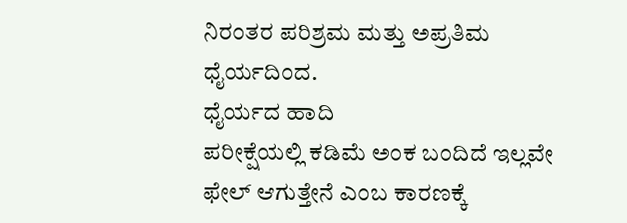ನಿರಂತರ ಪರಿಶ್ರಮ ಮತ್ತು ಅಪ್ರತಿಮ ಧೈರ್ಯದಿಂದ.
ಧೈರ್ಯದ ಹಾದಿ
ಪರೀಕ್ಷೆಯಲ್ಲಿ ಕಡಿಮೆ ಅಂಕ ಬಂದಿದೆ ಇಲ್ಲವೇ ಫೇಲ್ ಆಗುತ್ತೇನೆ ಎಂಬ ಕಾರಣಕ್ಕೆ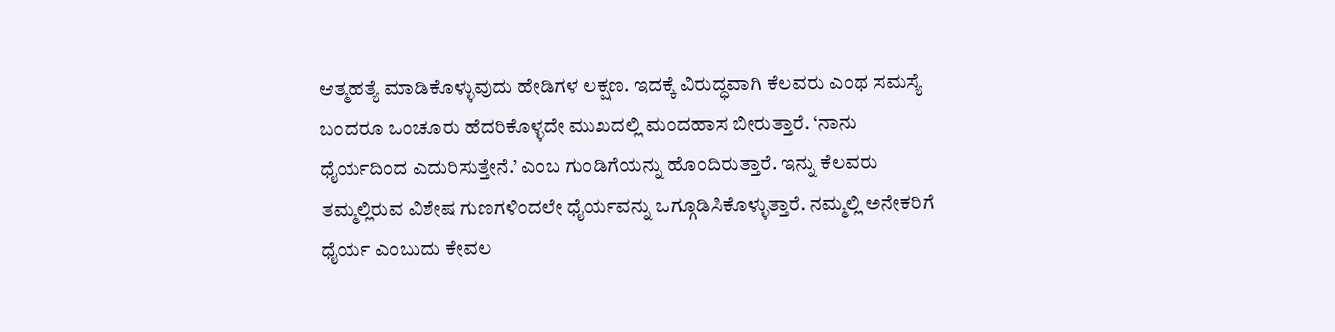ಆತ್ಮಹತ್ಯೆ ಮಾಡಿಕೊಳ್ಳುವುದು ಹೇಡಿಗಳ ಲಕ್ಷಣ. ಇದಕ್ಕೆ ವಿರುದ್ಧವಾಗಿ ಕೆಲವರು ಎಂಥ ಸಮಸ್ಯೆ ಬಂದರೂ ಒಂಚೂರು ಹೆದರಿಕೊಳ್ಳದೇ ಮುಖದಲ್ಲಿ ಮಂದಹಾಸ ಬೀರುತ್ತಾರೆ. ‘ನಾನು ಧೈರ್ಯದಿಂದ ಎದುರಿಸುತ್ತೇನೆ.’ ಎಂಬ ಗುಂಡಿಗೆಯನ್ನು ಹೊಂದಿರುತ್ತಾರೆ. ಇನ್ನು ಕೆಲವರು ತಮ್ಮಲ್ಲಿರುವ ವಿಶೇಷ ಗುಣಗಳಿಂದಲೇ ಧೈರ್ಯವನ್ನು ಒಗ್ಗೂಡಿಸಿಕೊಳ್ಳುತ್ತಾರೆ. ನಮ್ಮಲ್ಲಿ ಅನೇಕರಿಗೆ ಧೈರ್ಯ ಎಂಬುದು ಕೇವಲ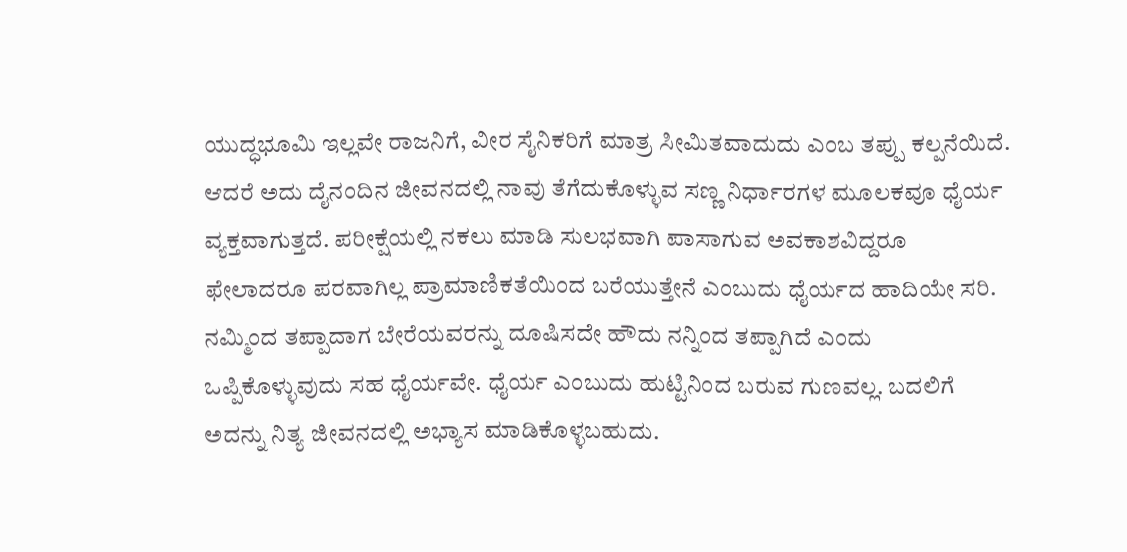ಯುದ್ಧಭೂಮಿ ಇಲ್ಲವೇ ರಾಜನಿಗೆ, ವೀರ ಸೈನಿಕರಿಗೆ ಮಾತ್ರ ಸೀಮಿತವಾದುದು ಎಂಬ ತಪ್ಪು ಕಲ್ಪನೆಯಿದೆ. ಆದರೆ ಅದು ದೈನಂದಿನ ಜೀವನದಲ್ಲಿ ನಾವು ತೆಗೆದುಕೊಳ್ಳುವ ಸಣ್ಣ ನಿರ್ಧಾರಗಳ ಮೂಲಕವೂ ಧೈರ್ಯ ವ್ಯಕ್ತವಾಗುತ್ತದೆ. ಪರೀಕ್ಷೆಯಲ್ಲಿ ನಕಲು ಮಾಡಿ ಸುಲಭವಾಗಿ ಪಾಸಾಗುವ ಅವಕಾಶವಿದ್ದರೂ ಫೇಲಾದರೂ ಪರವಾಗಿಲ್ಲ ಪ್ರಾಮಾಣಿಕತೆಯಿಂದ ಬರೆಯುತ್ತೇನೆ ಎಂಬುದು ಧೈರ್ಯದ ಹಾದಿಯೇ ಸರಿ. ನಮ್ಮಿಂದ ತಪ್ಪಾದಾಗ ಬೇರೆಯವರನ್ನು ದೂಷಿಸದೇ ಹೌದು ನನ್ನಿಂದ ತಪ್ಪಾಗಿದೆ ಎಂದು ಒಪ್ಪಿಕೊಳ್ಳುವುದು ಸಹ ಧೈರ್ಯವೇ. ಧೈರ್ಯ ಎಂಬುದು ಹುಟ್ಟಿನಿಂದ ಬರುವ ಗುಣವಲ್ಲ. ಬದಲಿಗೆ ಅದನ್ನು ನಿತ್ಯ ಜೀವನದಲ್ಲಿ ಅಭ್ಯಾಸ ಮಾಡಿಕೊಳ್ಳಬಹುದು.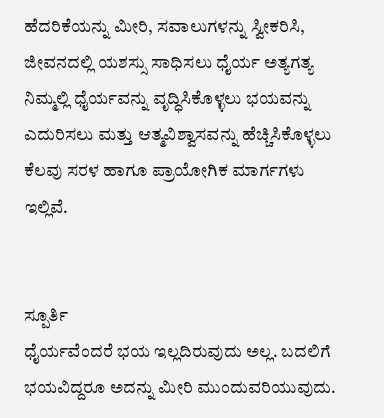ಹೆದರಿಕೆಯನ್ನು ಮೀರಿ, ಸವಾಲುಗಳನ್ನು ಸ್ವೀಕರಿಸಿ, ಜೀವನದಲ್ಲಿ ಯಶಸ್ಸು ಸಾಧಿಸಲು ಧೈರ್ಯ ಅತ್ಯಗತ್ಯ ನಿಮ್ಮಲ್ಲಿ ಧೈರ್ಯವನ್ನು ವೃದ್ಧಿಸಿಕೊಳ್ಳಲು ಭಯವನ್ನು ಎದುರಿಸಲು ಮತ್ತು ಆತ್ಮವಿಶ್ವಾಸವನ್ನು ಹೆಚ್ಚಿಸಿಕೊಳ್ಳಲು ಕೆಲವು ಸರಳ ಹಾಗೂ ಪ್ರಾಯೋಗಿಕ ಮಾರ್ಗಗಳು ಇಲ್ಲಿವೆ.


ಸ್ಪೂರ್ತಿ
ಧೈರ್ಯವೆಂದರೆ ಭಯ ಇಲ್ಲದಿರುವುದು ಅಲ್ಲ. ಬದಲಿಗೆ ಭಯವಿದ್ದರೂ ಅದನ್ನು ಮೀರಿ ಮುಂದುವರಿಯುವುದು.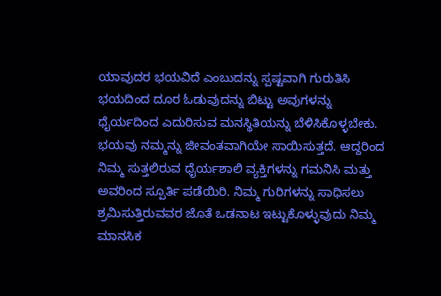ಯಾವುದರ ಭಯವಿದೆ ಎಂಬುದನ್ನು ಸ್ಪಷ್ಟವಾಗಿ ಗುರುತಿಸಿ ಭಯದಿಂದ ದೂರ ಓಡುವುದನ್ನು ಬಿಟ್ಟು ಅವುಗಳನ್ನು ಧೈರ್ಯದಿಂದ ಎದುರಿಸುವ ಮನಸ್ಥಿತಿಯನ್ನು ಬೆಳಿಸಿಕೊಳ್ಳಬೇಕು. ಭಯವು ನಮ್ಮನ್ನು ಜೀವಂತವಾಗಿಯೇ ಸಾಯಿಸುತ್ತದೆ. ಆದ್ದರಿಂದ ನಿಮ್ಮ ಸುತ್ತಲಿರುವ ಧೈರ್ಯಶಾಲಿ ವ್ಯಕ್ತಿಗಳನ್ನು ಗಮನಿಸಿ ಮತ್ತು ಅವರಿಂದ ಸ್ಪೂರ್ತಿ ಪಡೆಯಿರಿ. ನಿಮ್ಮ ಗುರಿಗಳನ್ನು ಸಾಧಿಸಲು ಶ್ರಮಿಸುತ್ತಿರುವವರ ಜೊತೆ ಒಡನಾಟ ಇಟ್ಟುಕೊಳ್ಳುವುದು ನಿಮ್ಮ ಮಾನಸಿಕ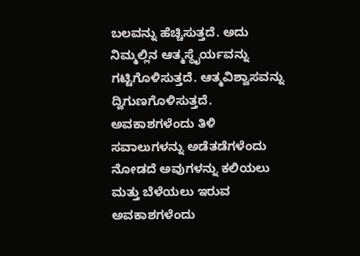ಬಲವನ್ನು ಹೆಚ್ಚಿಸುತ್ತದೆ. ಅದು ನಿಮ್ಮಲ್ಲಿನ ಆತ್ಮಸ್ಥೈರ್ಯವನ್ನು ಗಟ್ಟಿಗೊಳಿಸುತ್ತದೆ. ಆತ್ಮವಿಶ್ವಾಸವನ್ನು ದ್ವಿಗುಣಗೊಳಿಸುತ್ತದೆ.
ಅವಕಾಶಗಳೆಂದು ತಿಳಿ
ಸವಾಲುಗಳನ್ನು ಅಡೆತಡೆಗಳೆಂದು ನೋಡದೆ ಅವುಗಳನ್ನು ಕಲಿಯಲು ಮತ್ತು ಬೆಳೆಯಲು ಇರುವ ಅವಕಾಶಗಳೆಂದು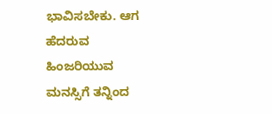ಭಾವಿಸಬೇಕು. ಆಗ ಹೆದರುವ ಹಿಂಜರಿಯುವ ಮನಸ್ಸಿಗೆ ತನ್ನಿಂದ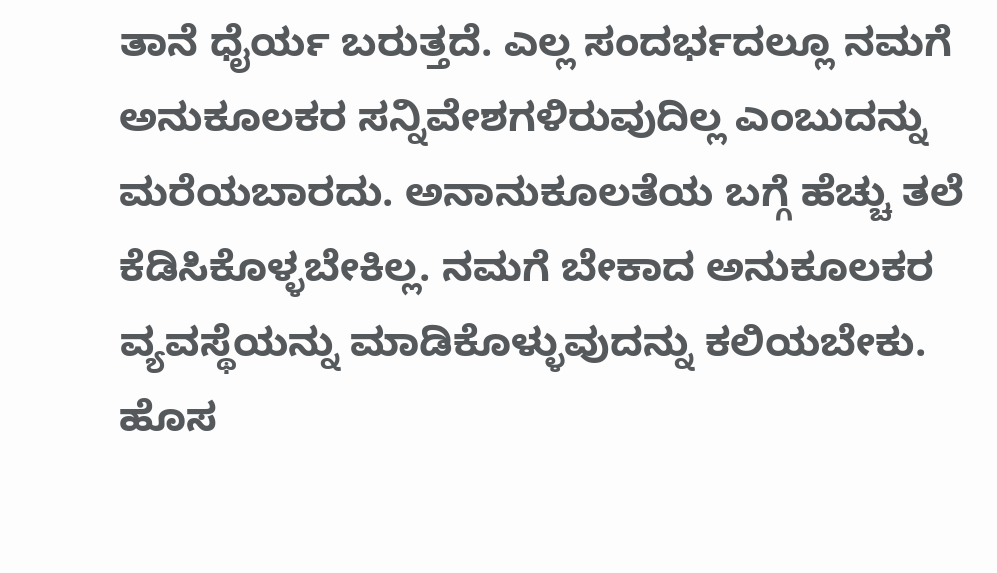ತಾನೆ ಧೈರ್ಯ ಬರುತ್ತದೆ. ಎಲ್ಲ ಸಂದರ್ಭದಲ್ಲೂ ನಮಗೆ ಅನುಕೂಲಕರ ಸನ್ನಿವೇಶಗಳಿರುವುದಿಲ್ಲ ಎಂಬುದನ್ನು ಮರೆಯಬಾರದು. ಅನಾನುಕೂಲತೆಯ ಬಗ್ಗೆ ಹೆಚ್ಚು ತಲೆ ಕೆಡಿಸಿಕೊಳ್ಳಬೇಕಿಲ್ಲ. ನಮಗೆ ಬೇಕಾದ ಅನುಕೂಲಕರ ವ್ಯವಸ್ಥೆಯನ್ನು ಮಾಡಿಕೊಳ್ಳುವುದನ್ನು ಕಲಿಯಬೇಕು. ಹೊಸ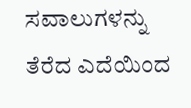ಸವಾಲುಗಳನ್ನು ತೆರೆದ ಎದೆಯಿಂದ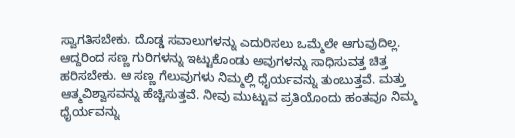ಸ್ವಾಗತಿಸಬೇಕು. ದೊಡ್ಡ ಸವಾಲುಗಳನ್ನು ಎದುರಿಸಲು ಒಮ್ಮೆಲೇ ಆಗುವುದಿಲ್ಲ. ಆದ್ದರಿಂದ ಸಣ್ಣ ಗುರಿಗಳನ್ನು ಇಟ್ಟುಕೊಂಡು ಅವುಗಳನ್ನು ಸಾಧಿಸುವತ್ತ ಚಿತ್ತ ಹರಿಸಬೇಕು. ಆ ಸಣ್ಣ ಗೆಲುವುಗಳು ನಿಮ್ಮಲ್ಲಿ ಧೈರ್ಯವನ್ನು ತುಂಬುತ್ತವೆ. ಮತ್ತು ಆತ್ಮವಿಶ್ವಾಸವನ್ನು ಹೆಚ್ಚಿಸುತ್ತವೆ. ನೀವು ಮುಟ್ಟುವ ಪ್ರತಿಯೊಂದು ಹಂತವೂ ನಿಮ್ಮ ಧೈರ್ಯವನ್ನು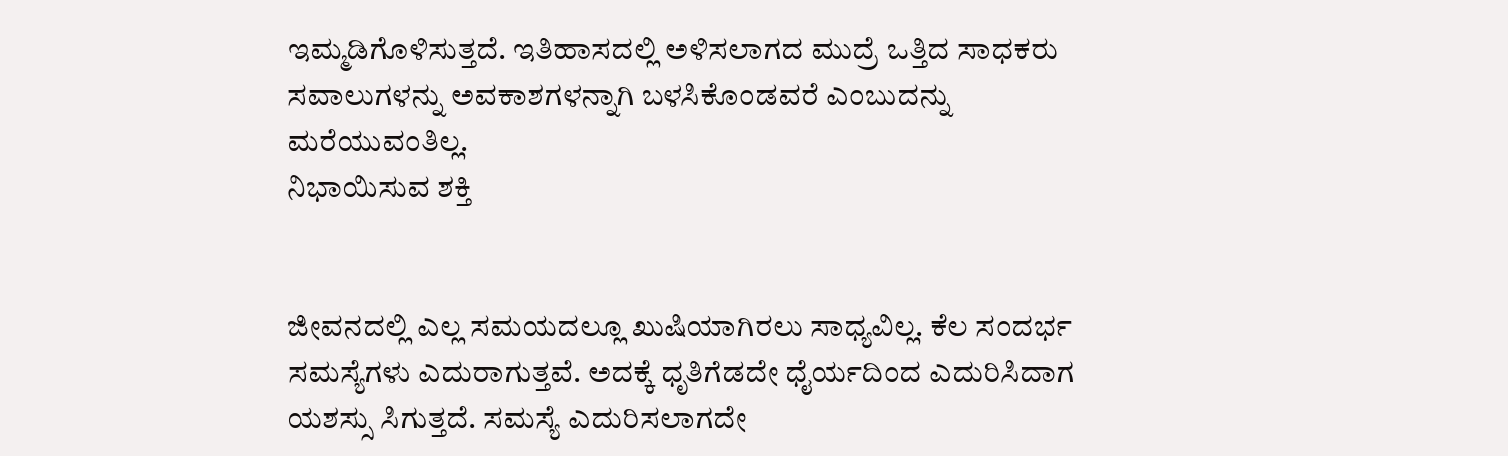ಇಮ್ಮಡಿಗೊಳಿಸುತ್ತದೆ. ಇತಿಹಾಸದಲ್ಲಿ ಅಳಿಸಲಾಗದ ಮುದ್ರೆ ಒತ್ತಿದ ಸಾಧಕರು ಸವಾಲುಗಳನ್ನು ಅವಕಾಶಗಳನ್ನಾಗಿ ಬಳಸಿಕೊಂಡವರೆ ಎಂಬುದನ್ನು ಮರೆಯುವಂತಿಲ್ಲ.
ನಿಭಾಯಿಸುವ ಶಕ್ತಿ


ಜೀವನದಲ್ಲಿ ಎಲ್ಲ ಸಮಯದಲ್ಲೂ ಖುಷಿಯಾಗಿರಲು ಸಾಧ್ಯವಿಲ್ಲ. ಕೆಲ ಸಂದರ್ಭ ಸಮಸ್ಯೆಗಳು ಎದುರಾಗುತ್ತವೆ. ಅದಕ್ಕೆ ಧೃತಿಗೆಡದೇ ಧೈರ್ಯದಿಂದ ಎದುರಿಸಿದಾಗ ಯಶಸ್ಸು ಸಿಗುತ್ತದೆ. ಸಮಸ್ಯೆ ಎದುರಿಸಲಾಗದೇ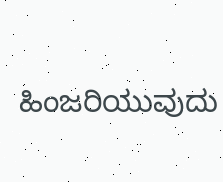ಹಿಂಜರಿಯುವುದು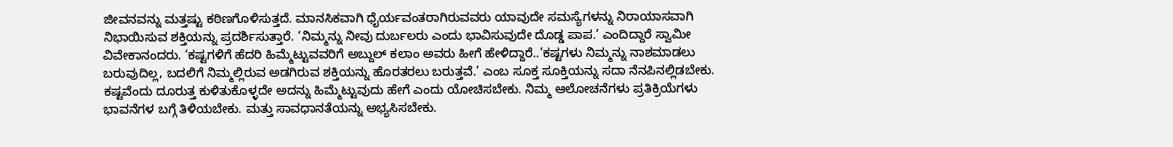ಜೀವನವನ್ನು ಮತ್ತಷ್ಟು ಕಠಿಣಗೊಳಿಸುತ್ತದೆ. ಮಾನಸಿಕವಾಗಿ ಧೈರ್ಯವಂತರಾಗಿರುವವರು ಯಾವುದೇ ಸಮಸ್ಯೆಗಳನ್ನು ನಿರಾಯಾಸವಾಗಿ ನಿಭಾಯಿಸುವ ಶಕ್ತಿಯನ್ನು ಪ್ರದರ್ಶಿಸುತ್ತಾರೆ. ‘ನಿಮ್ಮನ್ನು ನೀವು ದುರ್ಬಲರು ಎಂದು ಭಾವಿಸುವುದೇ ದೊಡ್ಡ ಪಾಪ.’ ಎಂದಿದ್ದಾರೆ ಸ್ವಾಮೀ ವಿವೇಕಾನಂದರು. ‘ಕಷ್ಟಗಳಿಗೆ ಹೆದರಿ ಹಿಮ್ಮೆಟ್ಟುವವರಿಗೆ ಅಬ್ದುಲ್ ಕಲಾಂ ಅವರು ಹೀಗೆ ಹೇಳಿದ್ದಾರೆ..’ಕಷ್ಟಗಳು ನಿಮ್ಮನ್ನು ನಾಶಮಾಡಲು ಬರುವುದಿಲ್ಲ, ಬದಲಿಗೆ ನಿಮ್ಮಲ್ಲಿರುವ ಅಡಗಿರುವ ಶಕ್ತಿಯನ್ನು ಹೊರತರಲು ಬರುತ್ತವೆ.’ ಎಂಬ ಸೂಕ್ತ ಸೂಕ್ತಿಯನ್ನು ಸದಾ ನೆನಪಿನಲ್ಲಿಡಬೇಕು. ಕಷ್ಟವೆಂದು ದೂರುತ್ತ ಕುಳಿತುಕೊಳ್ಳದೇ ಅದನ್ನು ಹಿಮ್ಮೆಟ್ಟುವುದು ಹೇಗೆ ಎಂದು ಯೋಚಿಸಬೇಕು. ನಿಮ್ಮ ಆಲೋಚನೆಗಳು ಪ್ರತಿಕ್ರಿಯೆಗಳು ಭಾವನೆಗಳ ಬಗ್ಗೆ ತಿಳಿಯಬೇಕು. ಮತ್ತು ಸಾವಧಾನತೆಯನ್ನು ಅಭ್ಯಸಿಸಬೇಕು.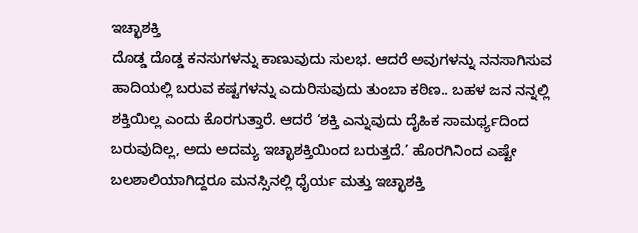ಇಚ್ಛಾಶಕ್ತಿ
ದೊಡ್ಡ ದೊಡ್ಡ ಕನಸುಗಳನ್ನು ಕಾಣುವುದು ಸುಲಭ. ಆದರೆ ಅವುಗಳನ್ನು ನನಸಾಗಿಸುವ ಹಾದಿಯಲ್ಲಿ ಬರುವ ಕಷ್ಟಗಳನ್ನು ಎದುರಿಸುವುದು ತುಂಬಾ ಕಠಿಣ.. ಬಹಳ ಜನ ನನ್ನಲ್ಲಿ ಶಕ್ತಿಯಿಲ್ಲ ಎಂದು ಕೊರಗುತ್ತಾರೆ. ಆದರೆ ‘ಶಕ್ತಿ ಎನ್ನುವುದು ದೈಹಿಕ ಸಾಮರ್ಥ್ಯದಿಂದ ಬರುವುದಿಲ್ಲ, ಅದು ಅದಮ್ಯ ಇಚ್ಛಾಶಕ್ತಿಯಿಂದ ಬರುತ್ತದೆ.’ ಹೊರಗಿನಿಂದ ಎಷ್ಟೇ ಬಲಶಾಲಿಯಾಗಿದ್ದರೂ ಮನಸ್ಸಿನಲ್ಲಿ ಧೈರ್ಯ ಮತ್ತು ಇಚ್ಛಾಶಕ್ತಿ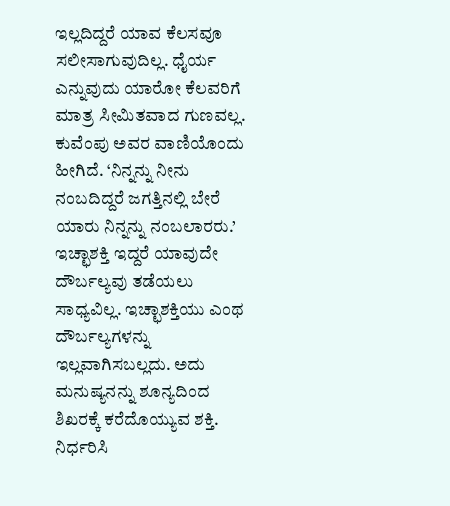ಇಲ್ಲದಿದ್ದರೆ ಯಾವ ಕೆಲಸವೂ ಸಲೀಸಾಗುವುದಿಲ್ಲ. ಧೈರ್ಯ ಎನ್ನುವುದು ಯಾರೋ ಕೆಲವರಿಗೆ ಮಾತ್ರ ಸೀಮಿತವಾದ ಗುಣವಲ್ಲ. ಕುವೆಂಪು ಅವರ ವಾಣಿಯೊಂದು ಹೀಗಿದೆ. ‘ನಿನ್ನನ್ನು ನೀನು ನಂಬದಿದ್ದರೆ ಜಗತ್ತಿನಲ್ಲಿ ಬೇರೆ ಯಾರು ನಿನ್ನನ್ನು ನಂಬಲಾರರು.’ ಇಚ್ಛಾಶಕ್ತಿ ಇದ್ದರೆ ಯಾವುದೇ ದೌರ್ಬಲ್ಯವು ತಡೆಯಲು ಸಾಧ್ಯವಿಲ್ಲ. ಇಚ್ಛಾಶಕ್ತಿಯು ಎಂಥ ದೌರ್ಬಲ್ಯಗಳನ್ನು ಇಲ್ಲವಾಗಿಸಬಲ್ಲದು. ಅದು ಮನುಷ್ಯನನ್ನು ಶೂನ್ಯದಿಂದ ಶಿಖರಕ್ಕೆ ಕರೆದೊಯ್ಯುವ ಶಕ್ತಿ.
ನಿರ್ಧರಿಸಿ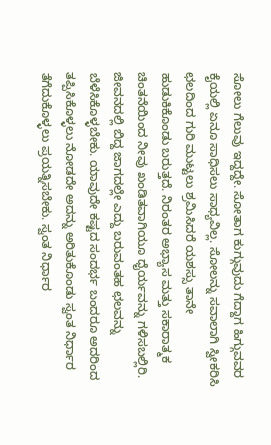ಸೋಲು ಗೆಲುವು ಇದ್ದದ್ದೇ. ಸೋತಾಗ ಕುಗ್ಗುವುದು ಗೆದ್ದಾಗ ಹಿಗ್ಗುವವರ ಕೈಯಲ್ಲಿ ಏನೂ ಸಾಧಿಸಲು ಸಾಧ್ಯವಿಲ್ಲ. ಸೋಲನ್ನು ಸವಾಲಾಗಿ ಸ್ವೀಕರಿಸಿ ಛಲದಿಂದ ಗುರಿ ಮುಟ್ಟಲು ಶ್ರಮಿಸಿದರೆ ಯಶಸ್ಸು ತಾನೇ ಹುಡುಕಿಕೊಂಡು ಬರುತ್ತದೆ. ನಿರಂತರ ಅಭ್ಯಾಸ ಮತ್ತು ಸಕಾರಾತ್ಮಕ ಚಿಂತನೆಯಿಂದ ನೀವು ಖಂಡಿತವಾಗಿಯೂ ಧೈರ್ಯವನ್ನು ಗಳಿಸಬಲ್ಲಿರಿ. ಜೀವನದಲ್ಲಿ ಬಿದ್ದ ಜಾಗದಲ್ಲೇ ಎದ್ದು ಬರುವಂತಹ ಛಲವನ್ನು ಬೆಳೆಸಿಕೊಳ್ಳಬೇಕು. ಯಾವುದೇ ಕಷ್ಟದ ಸಂದರ್ಭ ಬಂದರೂ ಅದರಿಂದ ತಪ್ಪಿಸಿಕೊಳ್ಳಲು ನೋಡದೇ ಅದನ್ನು ಅರಿತುಕೊಂಡು ಸ್ವಂತ ನಿರ್ಧಾರ ತೆಗೆದುಕೊಳ್ಳಲು ಪ್ರಯತ್ನಿಸಬೇಕು. ಸ್ವಂತ ನಿರ್ಧಾರ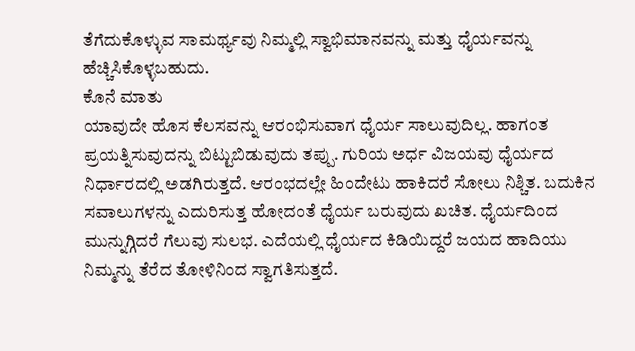ತೆಗೆದುಕೊಳ್ಳುವ ಸಾಮರ್ಥ್ಯವು ನಿಮ್ಮಲ್ಲಿ ಸ್ವಾಭಿಮಾನವನ್ನು ಮತ್ತು ಧೈರ್ಯವನ್ನು ಹೆಚ್ಚಿಸಿಕೊಳ್ಳಬಹುದು.
ಕೊನೆ ಮಾತು
ಯಾವುದೇ ಹೊಸ ಕೆಲಸವನ್ನು ಆರಂಭಿಸುವಾಗ ಧೈರ್ಯ ಸಾಲುವುದಿಲ್ಲ. ಹಾಗಂತ ಪ್ರಯತ್ನಿಸುವುದನ್ನು ಬಿಟ್ಟುಬಿಡುವುದು ತಪ್ಪು. ಗುರಿಯ ಅರ್ಧ ವಿಜಯವು ಧೈರ್ಯದ ನಿರ್ಧಾರದಲ್ಲಿ ಅಡಗಿರುತ್ತದೆ. ಆರಂಭದಲ್ಲೇ ಹಿಂದೇಟು ಹಾಕಿದರೆ ಸೋಲು ನಿಶ್ಚಿತ. ಬದುಕಿನ ಸವಾಲುಗಳನ್ನು ಎದುರಿಸುತ್ತ ಹೋದಂತೆ ಧೈರ್ಯ ಬರುವುದು ಖಚಿತ. ಧೈರ್ಯದಿಂದ ಮುನ್ನುಗ್ಗಿದರೆ ಗೆಲುವು ಸುಲಭ. ಎದೆಯಲ್ಲಿ ಧೈರ್ಯದ ಕಿಡಿಯಿದ್ದರೆ ಜಯದ ಹಾದಿಯು ನಿಮ್ಮನ್ನು ತೆರೆದ ತೋಳಿನಿಂದ ಸ್ವಾಗತಿಸುತ್ತದೆ.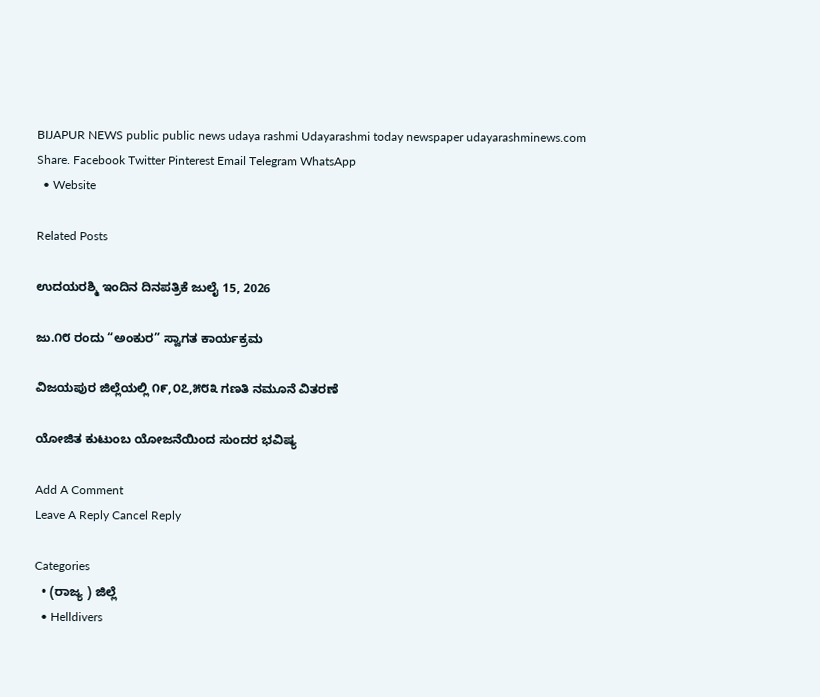BIJAPUR NEWS public public news udaya rashmi Udayarashmi today newspaper udayarashminews.com
Share. Facebook Twitter Pinterest Email Telegram WhatsApp
  • Website

Related Posts

ಉದಯರಶ್ಮಿ ಇಂದಿನ ದಿನಪತ್ರಿಕೆ ಜುಲೈ 15, 2026

ಜು.೧೮ ರಂದು “ಅಂಕುರ” ಸ್ವಾಗತ ಕಾರ್ಯಕ್ರಮ

ವಿಜಯಪುರ ಜಿಲ್ಲೆಯಲ್ಲಿ ೧೯,೦೭,೫೮೩ ಗಣತಿ ನಮೂನೆ ವಿತರಣೆ

ಯೋಜಿತ ಕುಟುಂಬ ಯೋಜನೆಯಿಂದ ಸುಂದರ ಭವಿಷ್ಯ

Add A Comment
Leave A Reply Cancel Reply

Categories
  • (ರಾಜ್ಯ ) ಜಿಲ್ಲೆ
  • Helldivers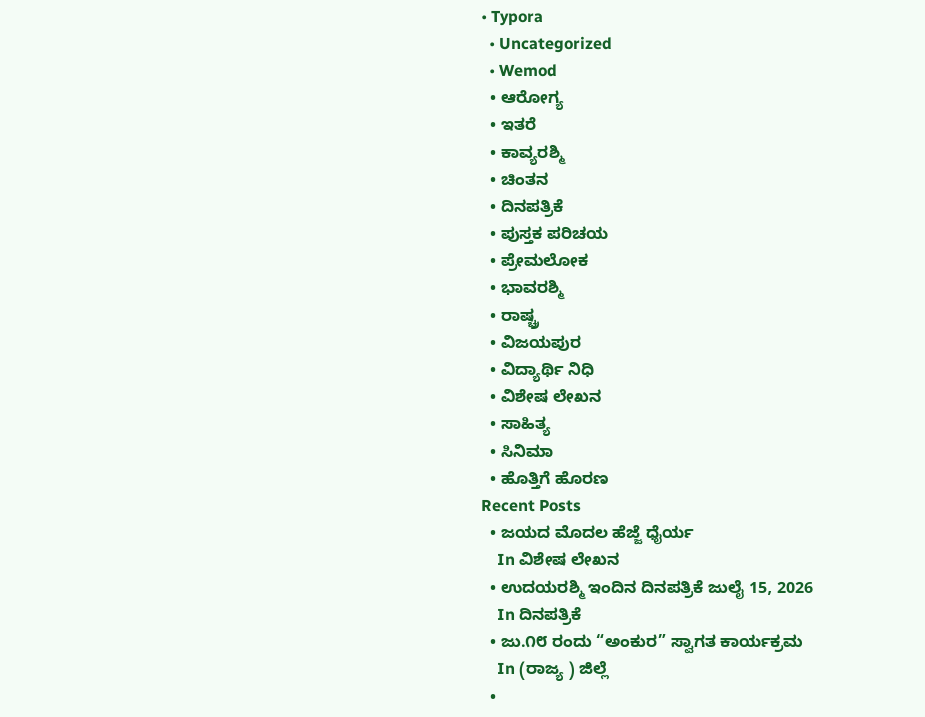• Typora
  • Uncategorized
  • Wemod
  • ಆರೋಗ್ಯ
  • ಇತರೆ
  • ಕಾವ್ಯರಶ್ಮಿ
  • ಚಿಂತನ
  • ದಿನಪತ್ರಿಕೆ
  • ಪುಸ್ತಕ ಪರಿಚಯ
  • ಪ್ರೇಮಲೋಕ
  • ಭಾವರಶ್ಮಿ
  • ರಾಷ್ಚ್ರ
  • ವಿಜಯಪುರ
  • ವಿದ್ಯಾರ್ಥಿ ನಿಧಿ
  • ವಿಶೇಷ ಲೇಖನ
  • ಸಾಹಿತ್ಯ
  • ಸಿನಿಮಾ
  • ಹೊತ್ತಿಗೆ ಹೊರಣ
Recent Posts
  • ಜಯದ ಮೊದಲ ಹೆಜ್ಜೆ ಧೈರ್ಯ
    In ವಿಶೇಷ ಲೇಖನ
  • ಉದಯರಶ್ಮಿ ಇಂದಿನ ದಿನಪತ್ರಿಕೆ ಜುಲೈ 15, 2026
    In ದಿನಪತ್ರಿಕೆ
  • ಜು.೧೮ ರಂದು “ಅಂಕುರ” ಸ್ವಾಗತ ಕಾರ್ಯಕ್ರಮ
    In (ರಾಜ್ಯ ) ಜಿಲ್ಲೆ
  •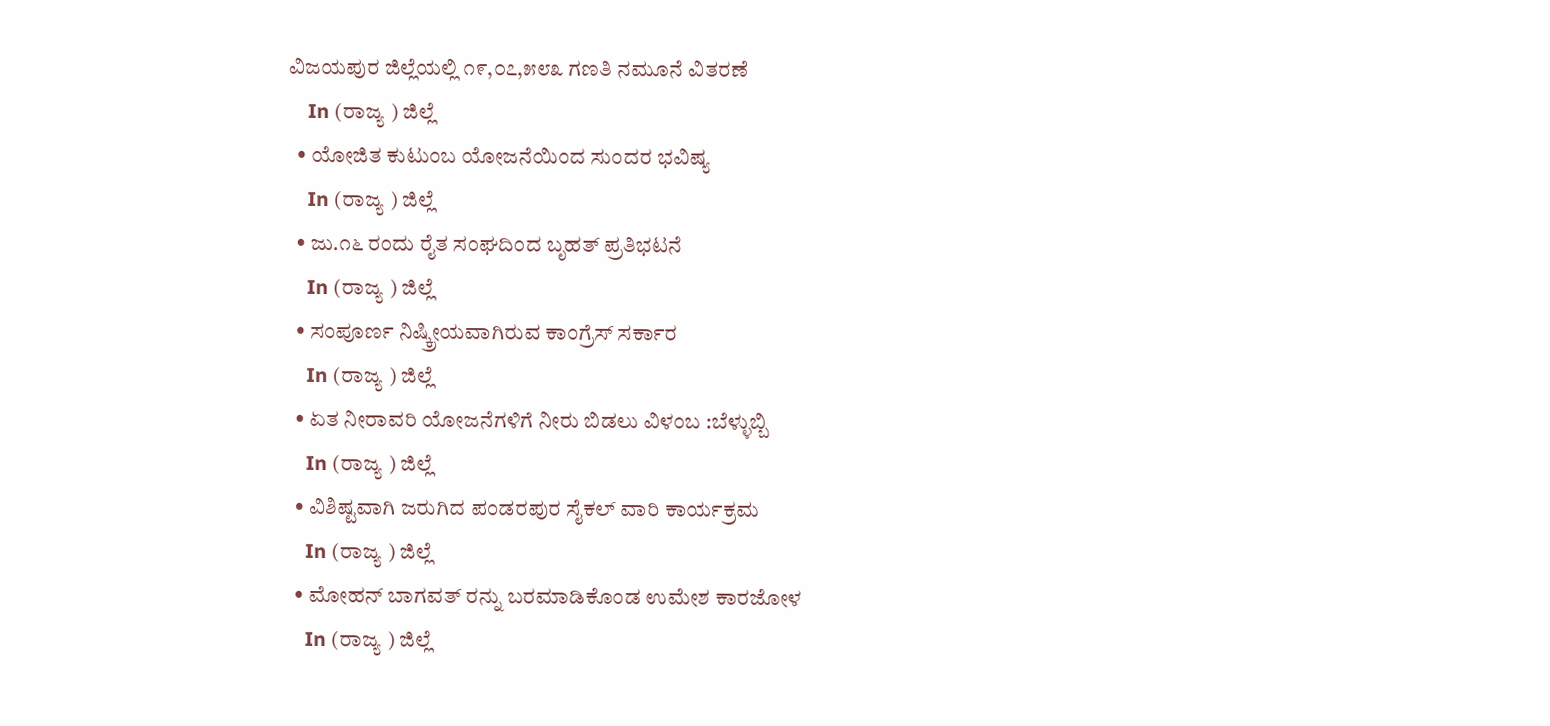ವಿಜಯಪುರ ಜಿಲ್ಲೆಯಲ್ಲಿ ೧೯,೦೭,೫೮೩ ಗಣತಿ ನಮೂನೆ ವಿತರಣೆ
    In (ರಾಜ್ಯ ) ಜಿಲ್ಲೆ
  • ಯೋಜಿತ ಕುಟುಂಬ ಯೋಜನೆಯಿಂದ ಸುಂದರ ಭವಿಷ್ಯ
    In (ರಾಜ್ಯ ) ಜಿಲ್ಲೆ
  • ಜು.೧೬ ರಂದು ರೈತ ಸಂಘದಿಂದ ಬೃಹತ್ ಪ್ರತಿಭಟನೆ
    In (ರಾಜ್ಯ ) ಜಿಲ್ಲೆ
  • ಸಂಪೂರ್ಣ ನಿಷ್ಕ್ರೀಯವಾಗಿರುವ ಕಾಂಗ್ರೆಸ್ ಸರ್ಕಾರ
    In (ರಾಜ್ಯ ) ಜಿಲ್ಲೆ
  • ಏತ ನೀರಾವರಿ ಯೋಜನೆಗಳಿಗೆ ನೀರು ಬಿಡಲು ವಿಳಂಬ :ಬೆಳ್ಳುಬ್ಬಿ
    In (ರಾಜ್ಯ ) ಜಿಲ್ಲೆ
  • ವಿಶಿಷ್ಟವಾಗಿ ಜರುಗಿದ ಪಂಡರಪುರ ಸೈಕಲ್ ವಾರಿ ಕಾರ್ಯಕ್ರಮ
    In (ರಾಜ್ಯ ) ಜಿಲ್ಲೆ
  • ಮೋಹನ್ ಬಾಗವತ್ ರನ್ನು ಬರಮಾಡಿಕೊಂಡ ಉಮೇಶ ಕಾರಜೋಳ
    In (ರಾಜ್ಯ ) ಜಿಲ್ಲೆ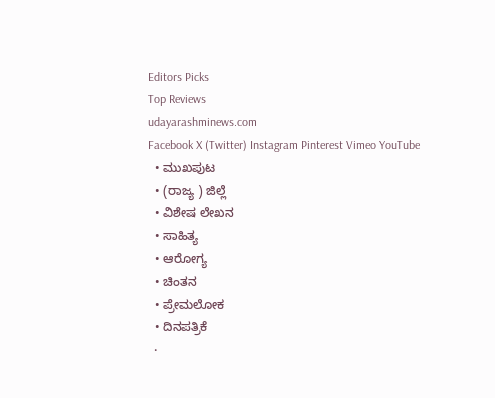Editors Picks
Top Reviews
udayarashminews.com
Facebook X (Twitter) Instagram Pinterest Vimeo YouTube
  • ಮುಖಪುಟ
  • (ರಾಜ್ಯ ) ಜಿಲ್ಲೆ
  • ವಿಶೇಷ ಲೇಖನ
  • ಸಾಹಿತ್ಯ
  • ಆರೋಗ್ಯ
  • ಚಿಂತನ
  • ಪ್ರೇಮಲೋಕ
  • ದಿನಪತ್ರಿಕೆ
  •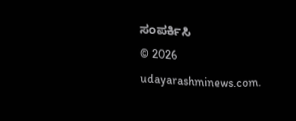ಸಂಪರ್ಕಿಸಿ
© 2026 udayarashminews.com.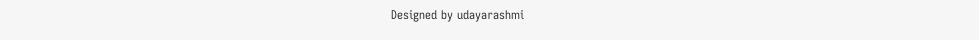Designed by udayarashmi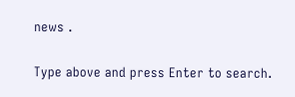news .

Type above and press Enter to search.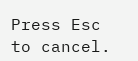Press Esc to cancel.